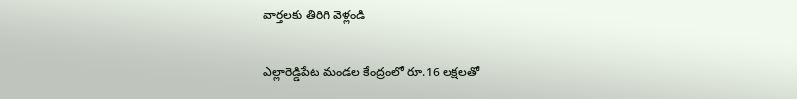వార్తలకు తిరిగి వెళ్లండి

ఎల్లారెడ్డిపేట మండల కేంద్రంలో రూ.16 లక్షలతో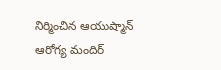నిర్మించిన ఆయుష్మాన్ ఆరోగ్య మందిర్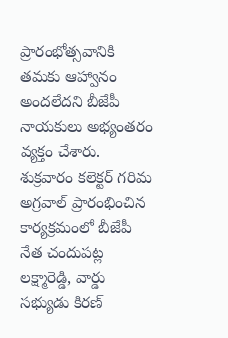ప్రారంభోత్సవానికి తమకు ఆహ్వానం అందలేదని బీజేపీ నాయకులు అభ్యంతరం వ్యక్తం చేశారు.
శుక్రవారం కలెక్టర్ గరిమ అగ్రవాల్ ప్రారంభించిన కార్యక్రమంలో బీజేపీ నేత చందుపట్ల లక్ష్మారెడ్డి, వార్డు సభ్యుడు కిరణ్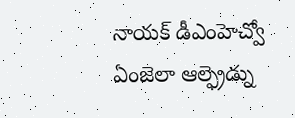నాయక్ డీఎంహెచ్వో ఏంజెలా ఆల్ఫ్రెడ్ను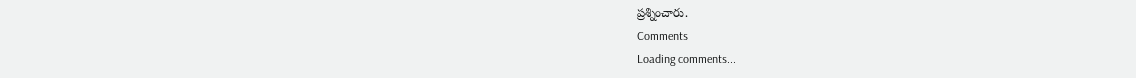ప్రశ్నించారు.
Comments
Loading comments...